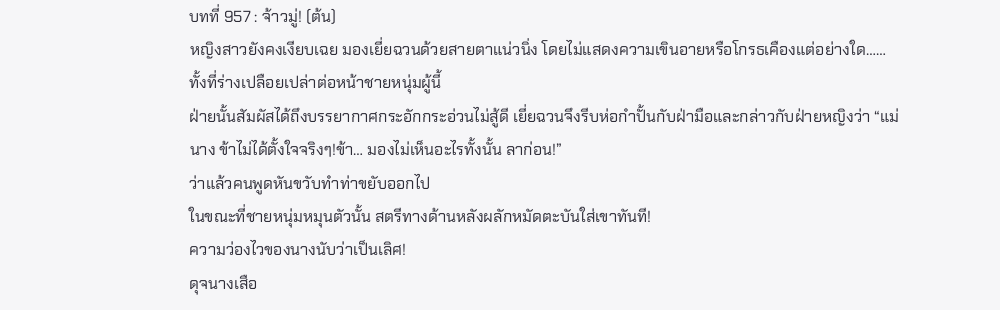บทที่ 957 : จ้าวมู่! (ต้น)
หญิงสาวยังคงเงียบเฉย มองเยี่ยฉวนด้วยสายตาแน่วนิ่ง โดยไม่แสดงความเขินอายหรือโกรธเคืองแต่อย่างใด……ทั้งที่ร่างเปลือยเปล่าต่อหน้าชายหนุ่มผู้นี้
ฝ่ายนั้นสัมผัสได้ถึงบรรยากาศกระอักกระอ่วนไม่สู้ดี เยี่ยฉวนจึงรีบห่อกำปั้นกับฝ่ามือและกล่าวกับฝ่ายหญิงว่า “แม่นาง ข้าไม่ได้ตั้งใจจริงๆ!ข้า… มองไม่เห็นอะไรทั้งนั้น ลาก่อน!”
ว่าแล้วคนพูดหันขวับทำท่าขยับออกไป
ในขณะที่ชายหนุ่มหมุนตัวนั้น สตรีทางด้านหลังผลักหมัดตะบันใส่เขาทันที!
ความว่องไวของนางนับว่าเป็นเลิศ!
ดุจนางเสือ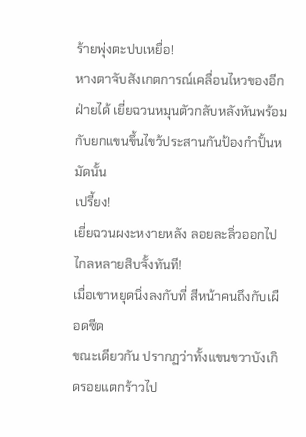ร้ายพุ่งตะปบเหยื่อ!
หางตาจับสังเกตการณ์เคลื่อนไหวของอีกฝ่ายได้ เยี่ยฉวนหมุนตัวกลับหลังหันพร้อมกับยกแขนขึ้นไขว้ประสานกันป้องกำปั้นหมัดนั้น
เปรี้ยง!
เยี่ยฉวนผงะหงายหลัง ลอยละลิ่วออกไปไกลหลายสิบจั้งทันที!
เมื่อเขาหยุดนิ่งลงกับที่ สีหน้าคนถึงกับเผือดซีด
ขณะเดียวกัน ปรากฏว่าทั้งแขนขวาบังเกิดรอยแตกร้าวไป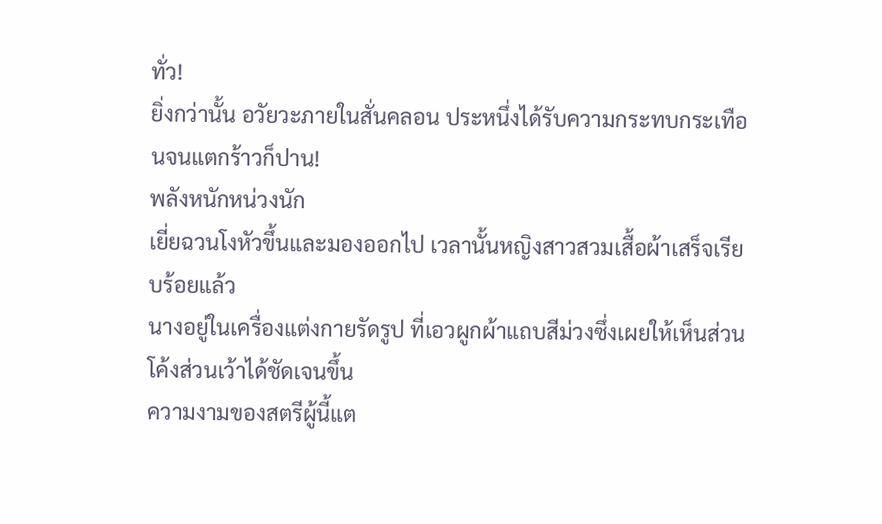ทั่ว!
ยิ่งกว่านั้น อวัยวะภายในสั่นคลอน ประหนึ่งได้รับความกระทบกระเทือนจนแตกร้าวก็ปาน!
พลังหนักหน่วงนัก
เยี่ยฉวนโงหัวขึ้นและมองออกไป เวลานั้นหญิงสาวสวมเสื้อผ้าเสร็จเรียบร้อยแล้ว
นางอยู่ในเครื่องแต่งกายรัดรูป ที่เอวผูกผ้าแถบสีม่วงซึ่งเผยให้เห็นส่วนโค้งส่วนเว้าได้ชัดเจนขึ้น
ความงามของสตรีผู้นี้แต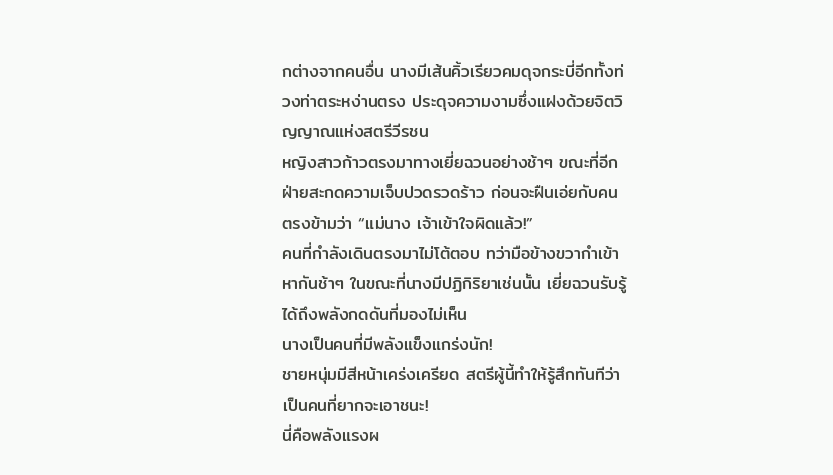กต่างจากคนอื่น นางมีเส้นคิ้วเรียวคมดุจกระบี่อีกทั้งท่วงท่าตระหง่านตรง ประดุจความงามซึ่งแฝงด้วยจิตวิญญาณแห่งสตรีวีรชน
หญิงสาวก้าวตรงมาทางเยี่ยฉวนอย่างช้าๆ ขณะที่อีกฝ่ายสะกดความเจ็บปวดรวดร้าว ก่อนจะฝืนเอ่ยกับคนตรงข้ามว่า “แม่นาง เจ้าเข้าใจผิดแล้ว!”
คนที่กำลังเดินตรงมาไม่โต้ตอบ ทว่ามือข้างขวากำเข้าหากันช้าๆ ในขณะที่นางมีปฏิกิริยาเช่นนั้น เยี่ยฉวนรับรู้ได้ถึงพลังกดดันที่มองไม่เห็น
นางเป็นคนที่มีพลังแข็งแกร่งนัก!
ชายหนุ่มมีสีหน้าเคร่งเครียด สตรีผู้นี้ทำให้รู้สึกทันทีว่าเป็นคนที่ยากจะเอาชนะ!
นี่คือพลังแรงผ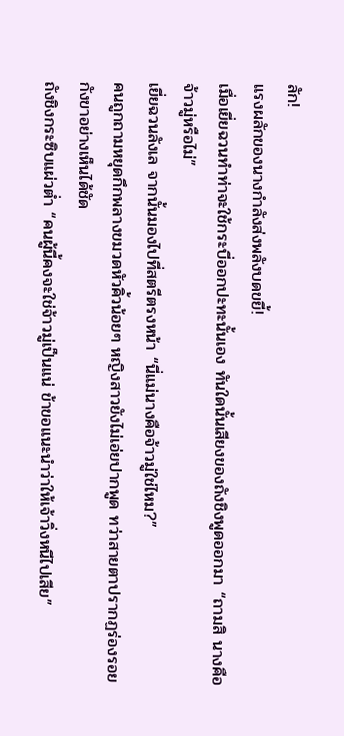ลัก!
แรงผลักของนางกำลังส่งพลังบดขยี้!
เมื่อเยี่ยฉวนทำท่าจะใช้กระบี่ออกปะทะนั้นเอง ทันใดนั้นเสียงของถังชิงพูดออกมา “ถามสิ นางคือจ้าวมู่หรือไม่”
เยี่ยฉวนลังเล จากนั้นมองไปที่สตรีตรงหน้า “นี่แม่นางคือจ้าวมู่ใช่ไหม?”
คนถูกถามหยุดกึกพลางขมวดหัวคิ้วน้อยๆ หญิงสาวยังไม่เอ่ยปากพูด ทว่าสายตาปรากฏร่องรอยกังขาอย่างเห็นได้ชัด
ถังชิงกระซิบแผ่วต่ำ “คนผู้นี้คงจะใช่จ้าวมู่เป็นแน่ ข้าขอแนะนำว่าให้เจ้าวิ่งหนีไปเสีย”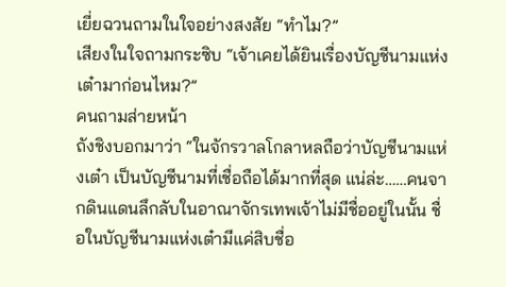เยี่ยฉวนถามในใจอย่างสงสัย “ทำไม?”
เสียงในใจถามกระซิบ “เจ้าเคยได้ยินเรื่องบัญชีนามแห่งเต๋ามาก่อนไหม?”
คนถามส่ายหน้า
ถังชิงบอกมาว่า “ในจักรวาลโกลาหลถือว่าบัญชีนามแห่งเต๋า เป็นบัญชีนามที่เชื่อถือได้มากที่สุด แน่ล่ะ……คนจากดินแดนลึกลับในอาณาจักรเทพเจ้าไม่มีชื่ออยู่ในนั้น ชื่อในบัญชีนามแห่งเต๋ามีแค่สิบชื่อ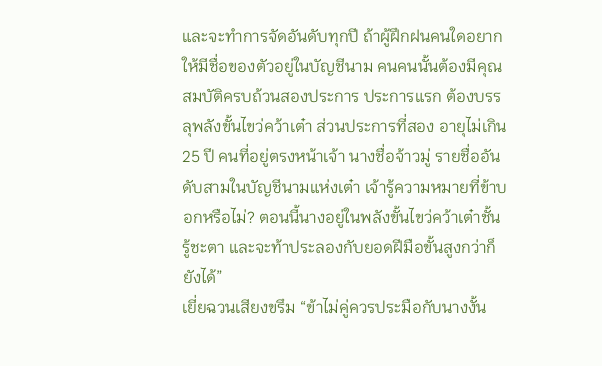และจะทำการจัดอันดับทุกปี ถ้าผู้ฝึกฝนคนใดอยากให้มีชื่อของตัวอยู่ในบัญชีนาม คนคนนั้นต้องมีคุณสมบัติครบถ้วนสองประการ ประการแรก ต้องบรรลุพลังขั้นไขว่คว้าเต๋า ส่วนประการที่สอง อายุไม่เกิน 25 ปี คนที่อยู่ตรงหน้าเจ้า นางชื่อจ้าวมู่ รายชื่ออันดับสามในบัญชีนามแห่งเต๋า เจ้ารู้ความหมายที่ข้าบอกหรือไม่? ตอนนี้นางอยู่ในพลังขั้นไขว่คว้าเต๋าชั้นรู้ชะตา และจะท้าประลองกับยอดฝีมือขั้นสูงกว่าก็ยังได้”
เยี่ยฉวนเสียงขรึม “ข้าไม่คู่ควรประมือกับนางงั้น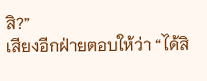สิ?”
เสียงอีกฝ่ายตอบให้ว่า “ได้สิ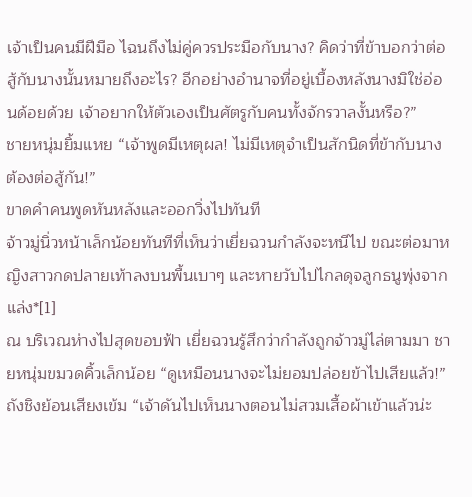เจ้าเป็นคนมีฝีมือ ไฉนถึงไม่คู่ควรประมือกับนาง? คิดว่าที่ข้าบอกว่าต่อสู้กับนางนั้นหมายถึงอะไร? อีกอย่างอำนาจที่อยู่เบื้องหลังนางมิใช่อ่อนด้อยด้วย เจ้าอยากให้ตัวเองเป็นศัตรูกับคนทั้งจักรวาลงั้นหรือ?”
ชายหนุ่มยิ้มแหย “เจ้าพูดมีเหตุผล! ไม่มีเหตุจำเป็นสักนิดที่ข้ากับนางต้องต่อสู้กัน!”
ขาดคำคนพูดหันหลังและออกวิ่งไปทันที
จ้าวมู่นิ่วหน้าเล็กน้อยทันทีที่เห็นว่าเยี่ยฉวนกำลังจะหนีไป ขณะต่อมาหญิงสาวกดปลายเท้าลงบนพื้นเบาๆ และหายวับไปไกลดุจลูกธนูพุ่งจากแล่ง*[1]
ณ บริเวณห่างไปสุดขอบฟ้า เยี่ยฉวนรู้สึกว่ากำลังถูกจ้าวมู่ไล่ตามมา ชายหนุ่มขมวดคิ้วเล็กน้อย “ดูเหมือนนางจะไม่ยอมปล่อยข้าไปเสียแล้ว!”
ถังชิงย้อนเสียงเข้ม “เจ้าดันไปเห็นนางตอนไม่สวมเสื้อผ้าเข้าแล้วน่ะ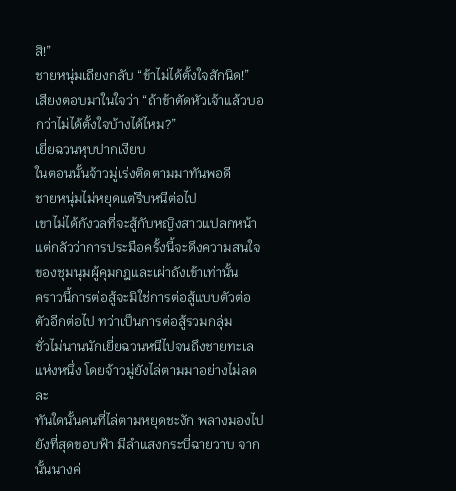สิ!”
ชายหนุ่มเถียงกลับ “ข้าไม่ได้ตั้งใจสักนิด!”
เสียงตอบมาในใจว่า “ถ้าข้าตัดหัวเจ้าแล้วบอกว่าไม่ได้ตั้งใจบ้างได้ไหม?”
เยี่ยฉวนหุบปากเงียบ
ในตอนนั้นจ้าวมู่เร่งติดตามมาทันพอดี
ชายหนุ่มไม่หยุดแต่รีบหนีต่อไป
เขาไม่ได้กังวลที่จะสู้กับหญิงสาวแปลกหน้า แต่กลัวว่าการประมือครั้งนี้จะดึงความสนใจของชุมนุมผู้คุมกฎและเผ่าถังเข้าเท่านั้น
คราวนี้การต่อสู้จะมิใช่การต่อสู้แบบตัวต่อตัวอีกต่อไป ทว่าเป็นการต่อสู้รวมกลุ่ม
ชั่วไม่นานนักเยี่ยฉวนหนีไปจนถึงชายทะเลแห่งหนึ่ง โดยจ้าวมู่ยังไล่ตามมาอย่างไม่ลดละ
ทันใดนั้นคนที่ไล่ตามหยุดชะงัก พลางมองไปยังที่สุดขอบฟ้า มีลำแสงกระบี่ฉายวาบ จากนั้นนางค่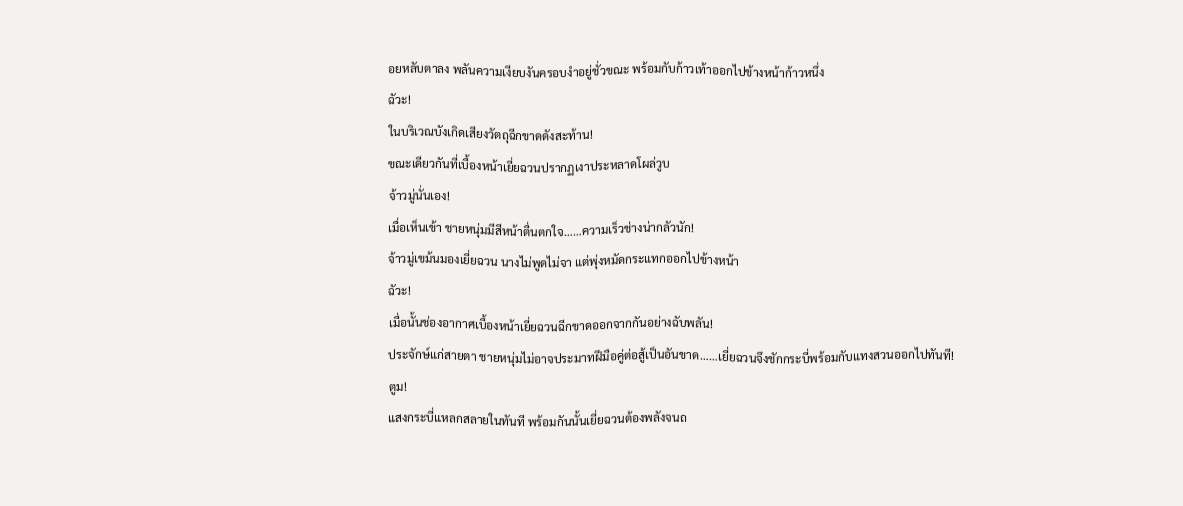อยหลับตาลง พลันความเงียบงันครอบงำอยู่ชั่วขณะ พร้อมกับก้าวเท้าออกไปข้างหน้าก้าวหนึ่ง
ฉัวะ!
ในบริเวณบังเกิดเสียงวัตถุฉีกขาดดังสะท้าน!
ขณะเดียวกันที่เบื้องหน้าเยี่ยฉวนปรากฏเงาประหลาดโผล่วูบ
จ้าวมู่นั่นเอง!
เมื่อเห็นเข้า ชายหนุ่มมีสีหน้าตื่นตกใจ……ความเร็วช่างน่ากลัวนัก!
จ้าวมู่เขม้นมองเยี่ยฉวน นางไม่พูดไม่จา แต่พุ่งหมัดกระแทกออกไปข้างหน้า
ฉัวะ!
เมื่อนั้นช่องอากาศเบื้องหน้าเยี่ยฉวนฉีกขาดออกจากกันอย่างฉับพลัน!
ประจักษ์แก่สายตา ชายหนุ่มไม่อาจประมาทฝีมือคู่ต่อสู้เป็นอันขาด……เยี่ยฉวนจึงชักกระบี่พร้อมกับแทงสวนออกไปทันที!
ตูม!
แสงกระบี่แหลกสลายในทันที พร้อมกันนั้นเยี่ยฉวนต้องพลังจนถ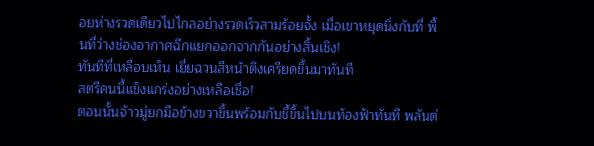อยห่างรวดเดียวไปไกลอย่างรวดเร็วสามร้อยจั้ง เมื่อเขาหยุดนิ่งกับที่ พื้นที่ว่างช่องอากาศฉีกแยกออกจากกันอย่างสิ้นเชิง!
ทันทีที่เหลือบเห็น เยี่ยฉวนสีหน้าตึงเครียดขึ้นมาทันที
สตรีคนนี้แข็งแกร่งอย่างเหลือเชื่อ!
ตอนนั้นจ้าวมู่ยกมือข้างขวาขึ้นพร้อมกับชี้ขึ้นไปบนท้องฟ้าทันที พลันต่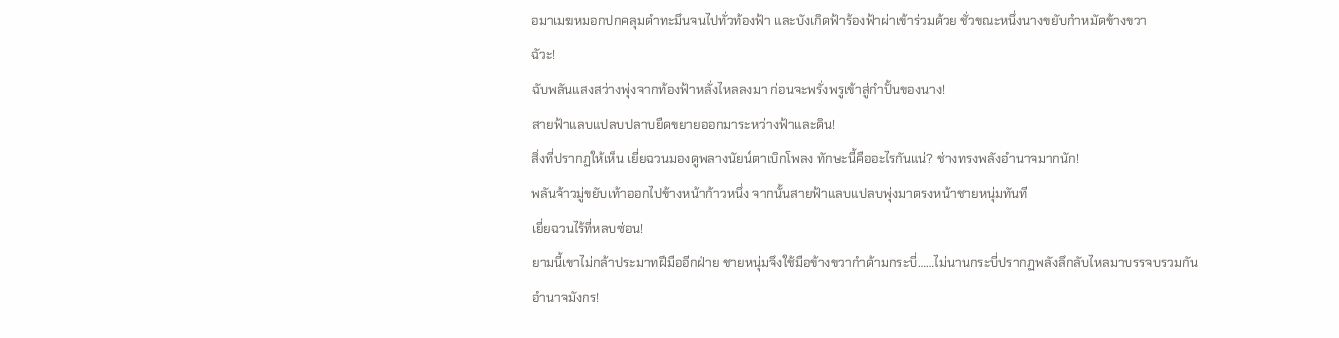อมาเมฆหมอกปกคลุมดำทะมึนจนไปทั่วท้องฟ้า และบังเกิดฟ้าร้องฟ้าผ่าเข้าร่วมด้วย ชั่วขณะหนึ่งนางขยับกำหมัดข้างขวา
ฉัวะ!
ฉับพลันแสงสว่างพุ่งจากท้องฟ้าหลั่งไหลลงมา ก่อนจะพรั่งพรูเข้าสู่กำปั้นของนาง!
สายฟ้าแลบแปลบปลาบยืดขยายออกมาระหว่างฟ้าและดิน!
สิ่งที่ปรากฏให้เห็น เยี่ยฉวนมองดูพลางนัยน์ตาเบิกโพลง ทักษะนี้คืออะไรกันแน่? ช่างทรงพลังอำนาจมากนัก!
พลันจ้าวมู่ขยับเท้าออกไปข้างหน้าก้าวหนึ่ง จากนั้นสายฟ้าแลบแปลบพุ่งมาตรงหน้าชายหนุ่มทันที
เยี่ยฉวนไร้ที่หลบซ่อน!
ยามนี้เขาไม่กล้าประมาทฝีมืออีกฝ่าย ชายหนุ่มจึงใช้มือข้างขวากำด้ามกระบี่……ไม่นานกระบี่ปรากฏพลังลึกลับไหลมาบรรจบรวมกัน
อำนาจมังกร!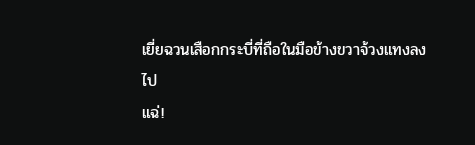เยี่ยฉวนเสือกกระบี่ที่ถือในมือข้างขวาจ้วงแทงลงไป
แฉ่!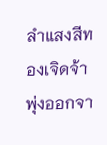ลำแสงสีทองเจิดจ้าพุ่งออกจา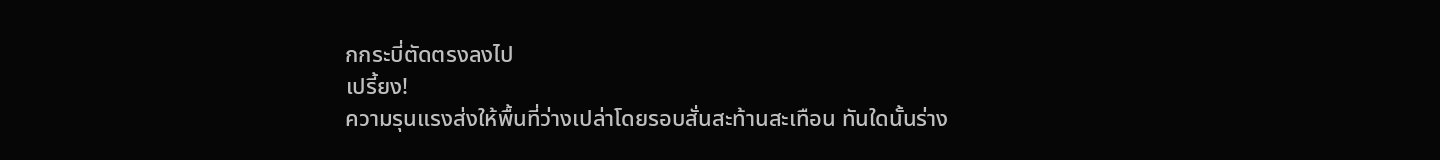กกระบี่ตัดตรงลงไป
เปรี้ยง!
ความรุนแรงส่งให้พื้นที่ว่างเปล่าโดยรอบสั่นสะท้านสะเทือน ทันใดนั้นร่าง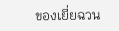ของเยี่ยฉวน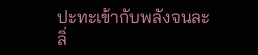ปะทะเข้ากับพลังจนละลิ่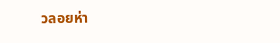วลอยห่า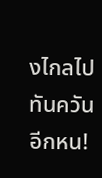งไกลไปทันควันอีกหน!